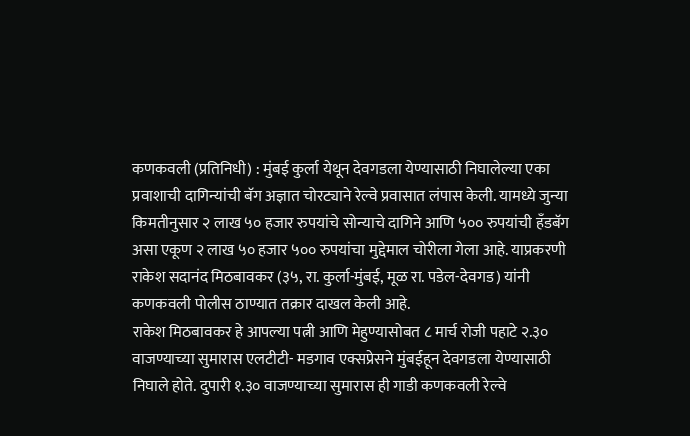कणकवली (प्रतिनिधी) : मुंबई कुर्ला येथून देवगडला येण्यासाठी निघालेल्या एका प्रवाशाची दागिन्यांची बॅग अज्ञात चोरट्याने रेल्वे प्रवासात लंपास केली. यामध्ये जुन्या किमतीनुसार २ लाख ५० हजार रुपयांचे सोन्याचे दागिने आणि ५०० रुपयांची हँडबॅग असा एकूण २ लाख ५० हजार ५०० रुपयांचा मुद्देमाल चोरीला गेला आहे. याप्रकरणी राकेश सदानंद मिठबावकर (३५, रा. कुर्ला-मुंबई, मूळ रा. पडेल-देवगड) यांनी कणकवली पोलीस ठाण्यात तक्रार दाखल केली आहे.
राकेश मिठबावकर हे आपल्या पत्नी आणि मेहुण्यासोबत ८ मार्च रोजी पहाटे २.३० वाजण्याच्या सुमारास एलटीटी- मडगाव एक्सप्रेसने मुंबईहून देवगडला येण्यासाठी निघाले होते. दुपारी १.३० वाजण्याच्या सुमारास ही गाडी कणकवली रेल्वे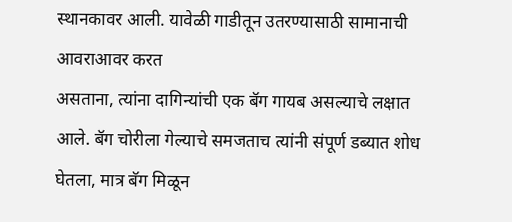स्थानकावर आली. यावेळी गाडीतून उतरण्यासाठी सामानाची आवराआवर करत
असताना, त्यांना दागिन्यांची एक बॅग गायब असल्याचे लक्षात आले. बॅग चोरीला गेल्याचे समजताच त्यांनी संपूर्ण डब्यात शोध घेतला, मात्र बॅग मिळून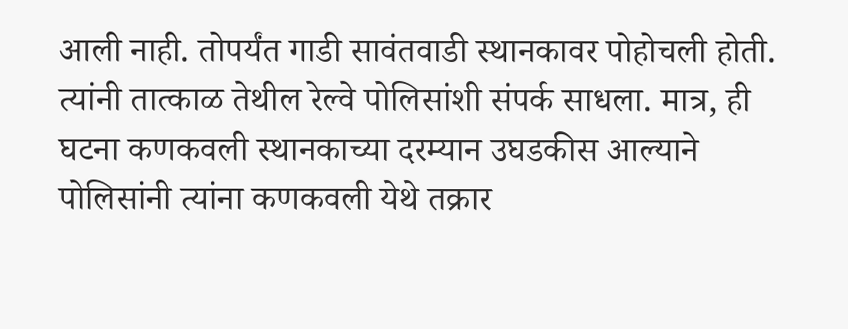आली नाही. तोपर्यंत गाडी सावंतवाडी स्थानकावर पोहोचली होती. त्यांनी तात्काळ तेथील रेल्वे पोलिसांशी संपर्क साधला. मात्र, ही घटना कणकवली स्थानकाच्या दरम्यान उघडकीस आल्याने पोलिसांनी त्यांना कणकवली येथे तक्रार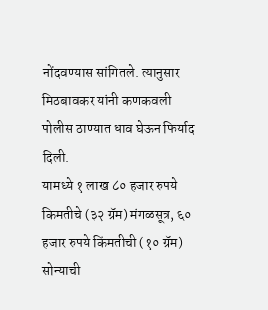नोंदवण्यास सांगितले. त्यानुसार मिठबावकर यांनी कणकवली पोलीस ठाण्यात धाव घेऊन फिर्याद दिली.
यामध्ये १ लाख ८० हजार रुपये किमतीचे (३२ ग्रॅम) मंगळसूत्र, ६० हजार रुपये किंमतीची (१० ग्रॅम) सोन्याची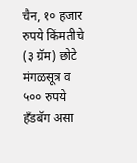चैन, १० हजार रुपये किंमतीचे (३ ग्रॅम) छोटे मंगळसूत्र व ५०० रुपये हँडबॅग असा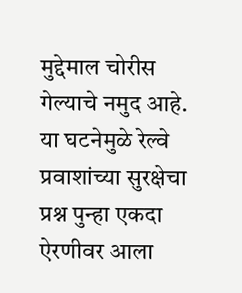मुद्देमाल चोरीस गेल्याचे नमुद आहे. या घटनेमुळे रेल्वे प्रवाशांच्या सुरक्षेचा प्रश्न पुन्हा एकदा ऐरणीवर आला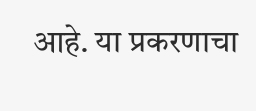आहे. या प्रकरणाचा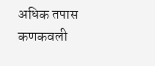अधिक तपास कणकवली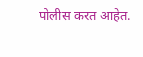पोलीस करत आहेत.